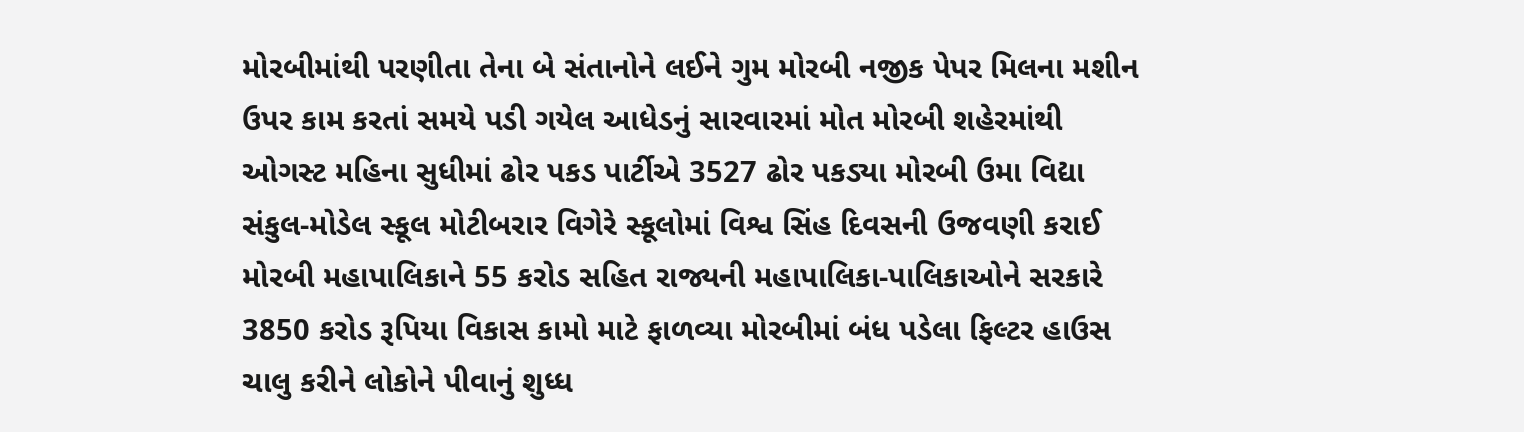મોરબીમાંથી પરણીતા તેના બે સંતાનોને લઈને ગુમ મોરબી નજીક પેપર મિલના મશીન ઉપર કામ કરતાં સમયે પડી ગયેલ આધેડનું સારવારમાં મોત મોરબી શહેરમાંથી ઓગસ્ટ મહિના સુધીમાં ઢોર પકડ પાર્ટીએ 3527 ઢોર પકડ્યા મોરબી ઉમા વિદ્યા સંકુલ-મોડેલ સ્કૂલ મોટીબરાર વિગેરે સ્કૂલોમાં વિશ્વ સિંહ દિવસની ઉજવણી કરાઈ મોરબી મહાપાલિકાને 55 કરોડ સહિત રાજ્યની મહાપાલિકા-પાલિકાઓને સરકારે 3850 કરોડ રૂપિયા વિકાસ કામો માટે ફાળવ્યા મોરબીમાં બંધ પડેલા ફિલ્ટર હાઉસ ચાલુ કરીને લોકોને પીવાનું શુધ્ધ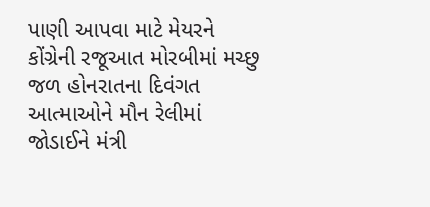પાણી આપવા માટે મેયરને કોંગ્રેની રજૂઆત મોરબીમાં મચ્છુ જળ હોનરાતના દિવંગત આત્માઓને મૌન રેલીમાં જોડાઈને મંત્રી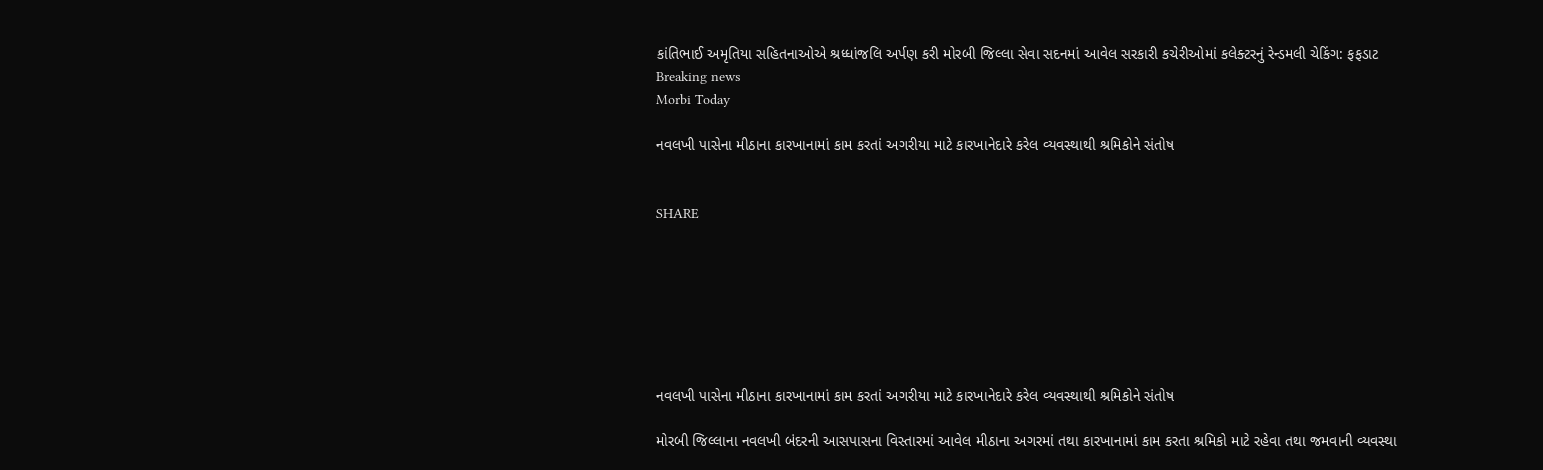કાંતિભાઈ અમૃતિયા સહિતનાઓએ શ્રધ્ધાંજલિ અર્પણ કરી મોરબી જિલ્લા સેવા સદનમાં આવેલ સરકારી કચેરીઓમાં કલેક્ટરનું રેન્ડમલી ચેકિંગ: ફફડાટ
Breaking news
Morbi Today

નવલખી પાસેના મીઠાના કારખાનામાં કામ કરતાં અગરીયા માટે કારખાનેદારે કરેલ વ્યવસ્થાથી શ્રમિકોને સંતોષ


SHARE







નવલખી પાસેના મીઠાના કારખાનામાં કામ કરતાં અગરીયા માટે કારખાનેદારે કરેલ વ્યવસ્થાથી શ્રમિકોને સંતોષ

મોરબી જિલ્લાના નવલખી બંદરની આસપાસના વિસ્તારમાં આવેલ મીઠાના અગરમાં તથા કારખાનામાં કામ કરતા શ્રમિકો માટે રહેવા તથા જમવાની વ્યવસ્થા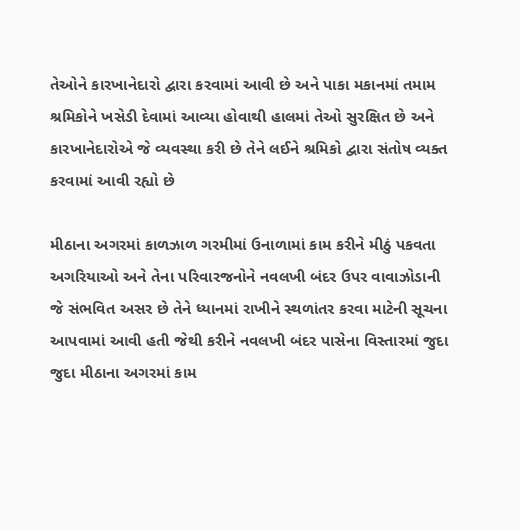તેઓને કારખાનેદારો દ્વારા કરવામાં આવી છે અને પાકા મકાનમાં તમામ શ્રમિકોને ખસેડી દેવામાં આવ્યા હોવાથી હાલમાં તેઓ સુરક્ષિત છે અને કારખાનેદારોએ જે વ્યવસ્થા કરી છે તેને લઈને શ્રમિકો દ્વારા સંતોષ વ્યક્ત કરવામાં આવી રહ્યો છે

મીઠાના અગરમાં કાળઝાળ ગરમીમાં ઉનાળામાં કામ કરીને મીઠું પકવતા અગરિયાઓ અને તેના પરિવારજનોને નવલખી બંદર ઉપર વાવાઝોડાની જે સંભવિત અસર છે તેને ધ્યાનમાં રાખીને સ્થળાંતર કરવા માટેની સૂચના આપવામાં આવી હતી જેથી કરીને નવલખી બંદર પાસેના વિસ્તારમાં જુદા જુદા મીઠાના અગરમાં કામ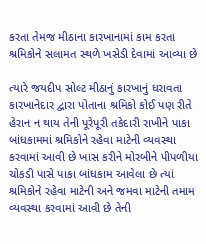કરતા તેમજ મીઠાના કારખાનામાં કામ કરતા શ્રમિકોને સલામત સ્થળે ખસેડી દેવામાં આવ્યા છે

ત્યારે જયદીપ સોલ્ટ મીઠાનું કારખાનું ધરાવતા કારખાનેદાર દ્વારા પોતાના શ્રમિકો કોઈ પણ રીતે હેરાન ન થાય તેની પૂરેપૂરી તકેદારી રાખીને પાકા બાંધકામમાં શ્રમિકોને રહેવા માટેની વ્યવસ્થા કરવામાં આવી છે ખાસ કરીને મોરબીને પીપળીયા ચોકડી પાસે પાકા બાંધકામ આવેલા છે ત્યાં શ્રમિકોને રહેવા માટેની અને જમવા માટેની તમામ વ્યવસ્થા કરવામાં આવી છે તેની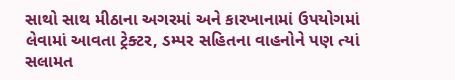સાથો સાથ મીઠાના અગરમાં અને કારખાનામાં ઉપયોગમાં લેવામાં આવતા ટ્રેક્ટર, ડમ્પર સહિતના વાહનોને પણ ત્યાં સલામત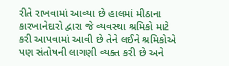રીતે રાખવામાં આવ્યા છે હાલમાં મીઠાના કારખાનેદારો દ્વારા જે વ્યવસ્થા શ્રમિકો માટે કરી આપવામાં આવી છે તેને લઈને શ્રમિકોએ પણ સંતોષની લાગણી વ્યક્ત કરી છે અને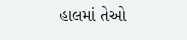હાલમાં તેઓ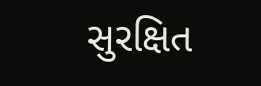સુરક્ષિત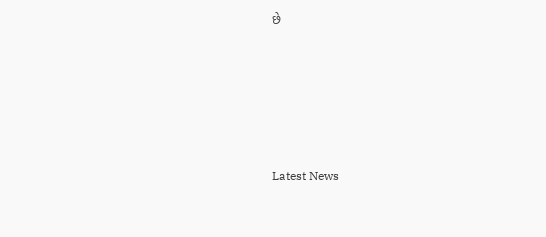છે






Latest News